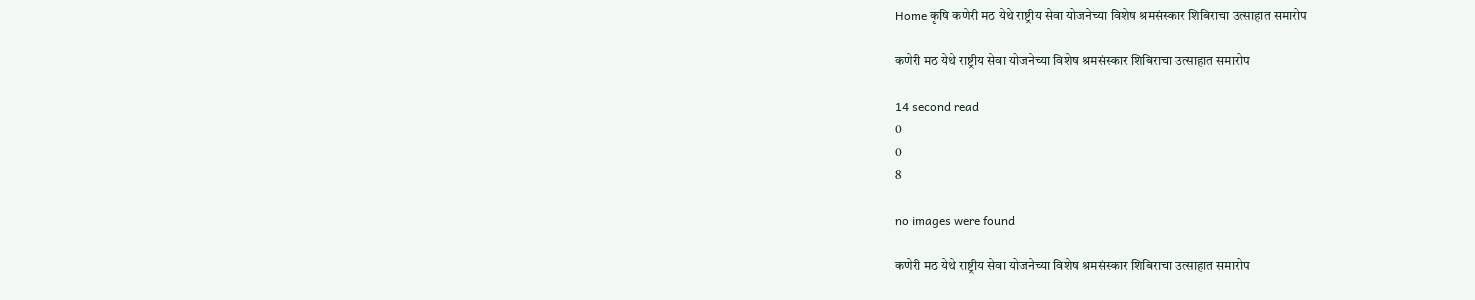Home कृषि कणेरी मठ येथे राष्ट्रीय सेवा योजनेच्या विशेष श्रमसंस्कार शिबिराचा उत्साहात समारोप

कणेरी मठ येथे राष्ट्रीय सेवा योजनेच्या विशेष श्रमसंस्कार शिबिराचा उत्साहात समारोप

14 second read
0
0
8

no images were found

कणेरी मठ येथे राष्ट्रीय सेवा योजनेच्या विशेष श्रमसंस्कार शिबिराचा उत्साहात समारोप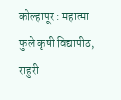कोल्हापूर : महात्मा फुले कृषी विद्यापीठ, राहुरी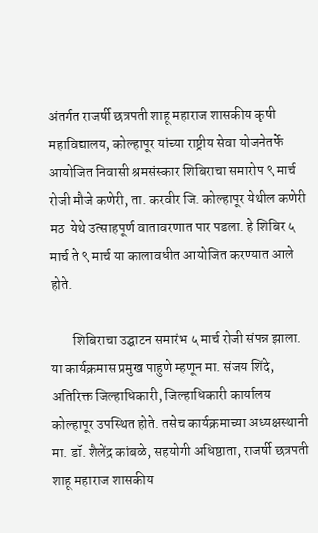अंतर्गत राजर्षी छत्रपती शाहू महाराज शासकीय कृषी महाविद्यालय, कोल्हापूर यांच्या राष्ट्रीय सेवा योजनेतर्फे आयोजित निवासी श्रमसंस्कार शिबिराचा समारोप ९ मार्च रोजी मौजे कणेरी, ता. करवीर जि. कोल्हापूर येथील कणेरी मठ  येथे उत्साहपूर्ण वातावरणात पार पडला. हे शिबिर ५ मार्च ते ९ मार्च या कालावधीत आयोजित करण्यात आले होते.

        शिबिराचा उद्घाटन समारंभ ५ मार्च रोजी संपन्न झाला. या कार्यक्रमास प्रमुख पाहुणे म्हणून मा. संजय शिंदे, अतिरिक्त जिल्हाधिकारी, जिल्हाधिकारी कार्यालय कोल्हापूर उपस्थित होते. तसेच कार्यक्रमाच्या अध्यक्षस्थानी मा. डॉ. शैलेंद्र कांबळे, सहयोगी अधिष्ठाता, राजर्षी छत्रपती शाहू महाराज शासकीय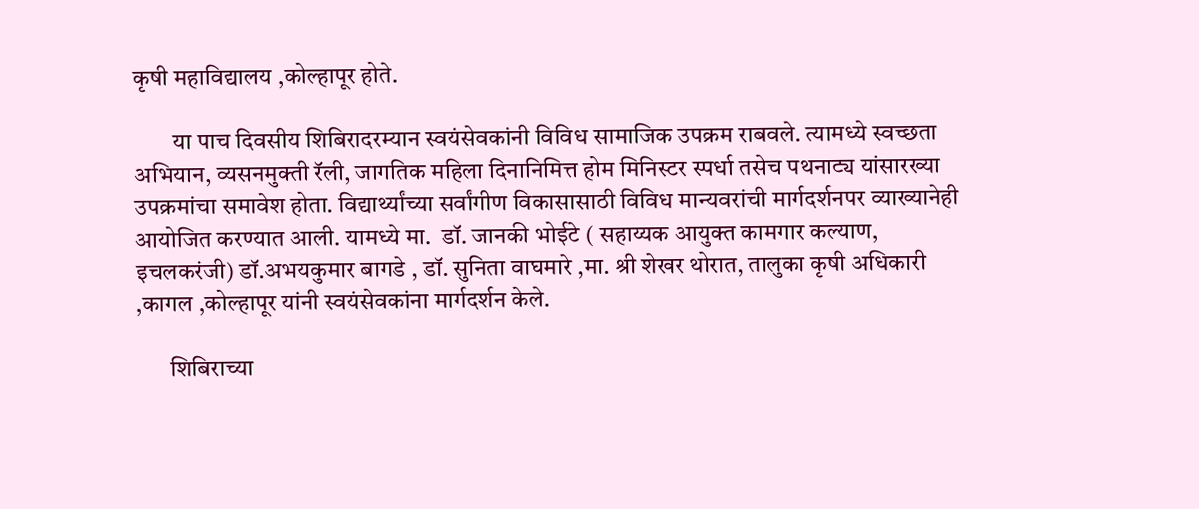कृषी महाविद्यालय ,कोल्हापूर होते.

        या पाच दिवसीय शिबिरादरम्यान स्वयंसेवकांनी विविध सामाजिक उपक्रम राबवले. त्यामध्ये स्वच्छता अभियान, व्यसनमुक्ती रॅली, जागतिक महिला दिनानिमित्त होम मिनिस्टर स्पर्धा तसेच पथनाट्य यांसारख्या उपक्रमांचा समावेश होता. विद्यार्थ्यांच्या सर्वांगीण विकासासाठी विविध मान्यवरांची मार्गदर्शनपर व्याख्यानेही आयोजित करण्यात आली. यामध्ये मा.  डॉ. जानकी भोईटे ( सहाय्यक आयुक्त कामगार कल्याण, इचलकरंजी) डॉ.अभयकुमार बागडे , डॉ. सुनिता वाघमारे ,मा. श्री शेखर थोरात, तालुका कृषी अधिकारी ,कागल ,कोल्हापूर यांनी स्वयंसेवकांना मार्गदर्शन केले.

       शिबिराच्या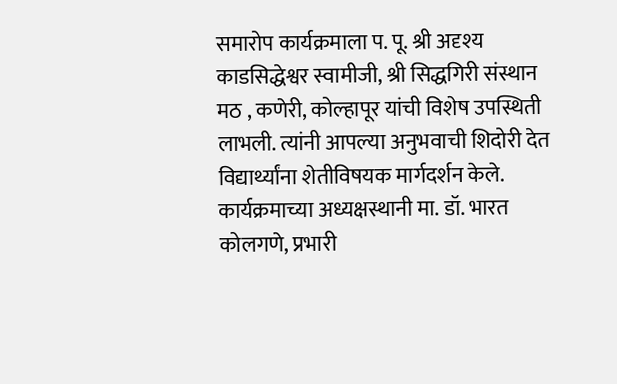समारोप कार्यक्रमाला प. पू. श्री अदृश्य काडसिद्धेश्वर स्वामीजी, श्री सिद्धगिरी संस्थान मठ , कणेरी, कोल्हापूर यांची विशेष उपस्थिती लाभली. त्यांनी आपल्या अनुभवाची शिदोरी देत विद्यार्थ्यांना शेतीविषयक मार्गदर्शन केले.  कार्यक्रमाच्या अध्यक्षस्थानी मा. डॉ. भारत कोलगणे, प्रभारी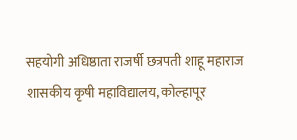सहयोगी अधिष्ठाता राजर्षी छत्रपती शाहू महाराज शासकीय कृषी महाविद्यालय, कोल्हापूर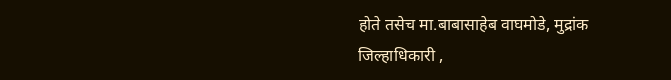होते तसेच मा.बाबासाहेब वाघमोडे, मुद्रांक जिल्हाधिकारी ,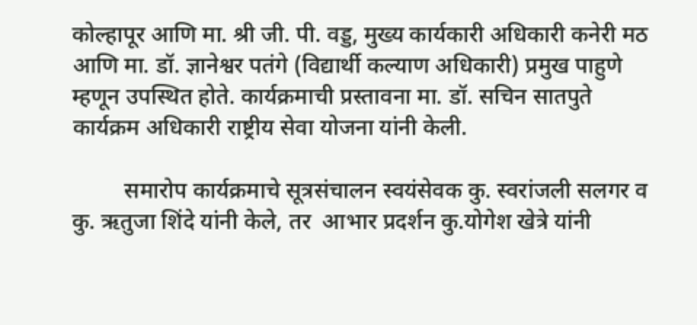कोल्हापूर आणि मा. श्री जी. पी. वड्ड, मुख्य कार्यकारी अधिकारी कनेरी मठ आणि मा. डॉ. ज्ञानेश्वर पतंगे (विद्यार्थी कल्याण अधिकारी) प्रमुख पाहुणे म्हणून उपस्थित होते. कार्यक्रमाची प्रस्तावना मा. डॉ. सचिन सातपुते कार्यक्रम अधिकारी राष्ट्रीय सेवा योजना यांनी केली.

         समारोप कार्यक्रमाचे सूत्रसंचालन स्वयंसेवक कु. स्वरांजली सलगर व कु. ऋतुजा शिंदे यांनी केले, तर  आभार प्रदर्शन कु.योगेश खेत्रे यांनी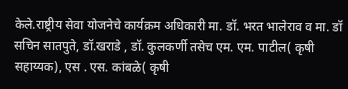केले.राष्ट्रीय सेवा योजनेचे कार्यक्रम अधिकारी मा. डॉ. भरत भालेराव व मा. डॉ सचिन सातपुते, डॉ.खराडे , डॉ. कुलकर्णी तसेच एम. एम. पाटील( कृषी सहाय्यक), एस . एस. कांबळे( कृषी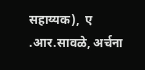सहाय्यक),  ए .आर.सावळे, अर्चना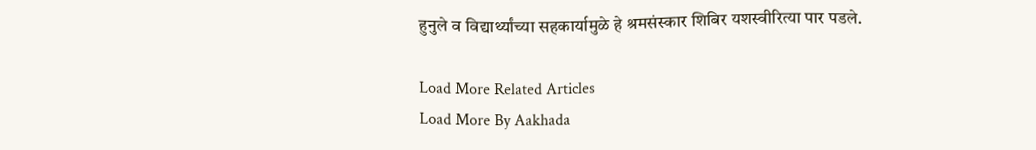हुनुले व विद्यार्थ्यांच्या सहकार्यामुळे हे श्रमसंस्कार शिबिर यशस्वीरित्या पार पडले.

Load More Related Articles
Load More By Aakhada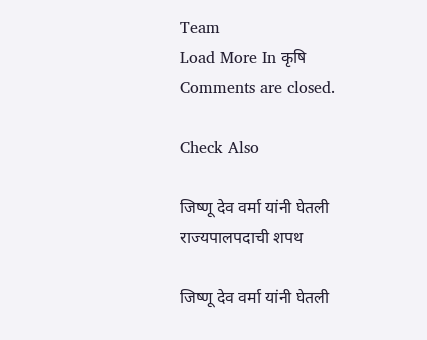Team
Load More In कृषि
Comments are closed.

Check Also

जिष्णू देव वर्मा यांनी घेतली राज्यपालपदाची शपथ

जिष्णू देव वर्मा यांनी घेतली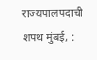राज्यपालपदाची शपथ मुंबई, :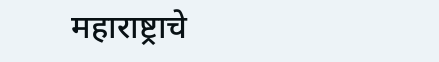महाराष्ट्राचे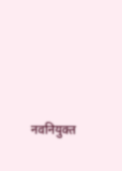नवनियुक्त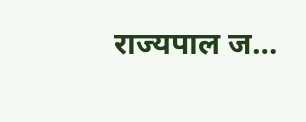राज्यपाल ज…